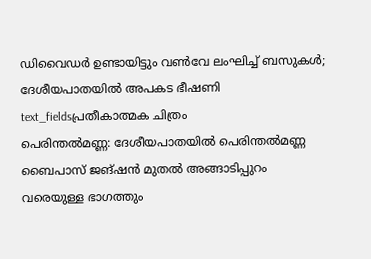ഡിവൈഡർ ഉണ്ടായിട്ടും വൺവേ ലംഘിച്ച് ബസുകൾ; ദേശീയപാതയിൽ അപകട ഭീഷണി
text_fieldsപ്രതീകാത്മക ചിത്രം
പെരിന്തൽമണ്ണ: ദേശീയപാതയിൽ പെരിന്തൽമണ്ണ ബൈപാസ് ജങ്ഷൻ മുതൽ അങ്ങാടിപ്പുറം വരെയുള്ള ഭാഗത്തും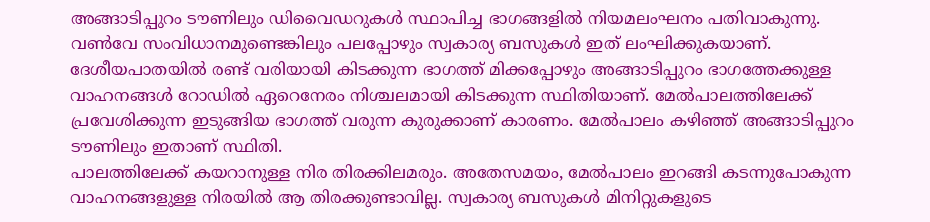അങ്ങാടിപ്പുറം ടൗണിലും ഡിവൈഡറുകൾ സ്ഥാപിച്ച ഭാഗങ്ങളിൽ നിയമലംഘനം പതിവാകുന്നു. വൺവേ സംവിധാനമുണ്ടെങ്കിലും പലപ്പോഴും സ്വകാര്യ ബസുകൾ ഇത് ലംഘിക്കുകയാണ്.
ദേശീയപാതയിൽ രണ്ട് വരിയായി കിടക്കുന്ന ഭാഗത്ത് മിക്കപ്പോഴും അങ്ങാടിപ്പുറം ഭാഗത്തേക്കുള്ള വാഹനങ്ങൾ റോഡിൽ ഏറെനേരം നിശ്ചലമായി കിടക്കുന്ന സ്ഥിതിയാണ്. മേൽപാലത്തിലേക്ക് പ്രവേശിക്കുന്ന ഇടുങ്ങിയ ഭാഗത്ത് വരുന്ന കുരുക്കാണ് കാരണം. മേൽപാലം കഴിഞ്ഞ് അങ്ങാടിപ്പുറം ടൗണിലും ഇതാണ് സ്ഥിതി.
പാലത്തിലേക്ക് കയറാനുള്ള നിര തിരക്കിലമരും. അതേസമയം, മേൽപാലം ഇറങ്ങി കടന്നുപോകുന്ന വാഹനങ്ങളുള്ള നിരയിൽ ആ തിരക്കുണ്ടാവില്ല. സ്വകാര്യ ബസുകൾ മിനിറ്റുകളുടെ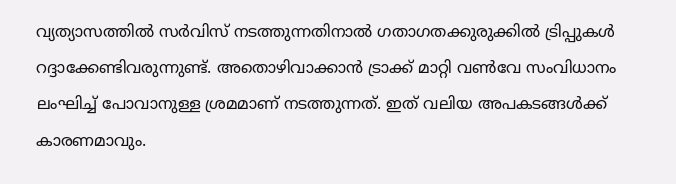വ്യത്യാസത്തിൽ സർവിസ് നടത്തുന്നതിനാൽ ഗതാഗതക്കുരുക്കിൽ ട്രിപ്പുകൾ റദ്ദാക്കേണ്ടിവരുന്നുണ്ട്. അതൊഴിവാക്കാൻ ട്രാക്ക് മാറ്റി വൺവേ സംവിധാനം ലംഘിച്ച് പോവാനുള്ള ശ്രമമാണ് നടത്തുന്നത്. ഇത് വലിയ അപകടങ്ങൾക്ക് കാരണമാവും.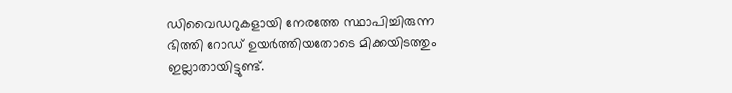ഡിവൈഡറുകളായി നേരത്തേ സ്ഥാപിച്ചിരുന്ന ഭിത്തി റോഡ് ഉയർത്തിയതോടെ മിക്കയിടത്തും ഇല്ലാതായിട്ടുണ്ട്.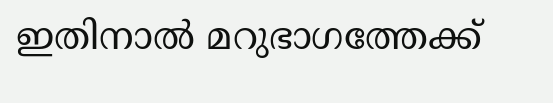ഇതിനാൽ മറുഭാഗത്തേക്ക്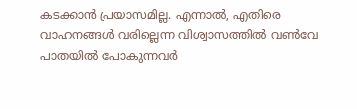കടക്കാൻ പ്രയാസമില്ല. എന്നാൽ, എതിരെ വാഹനങ്ങൾ വരില്ലെന്ന വിശ്വാസത്തിൽ വൺവേ പാതയിൽ പോകുന്നവർ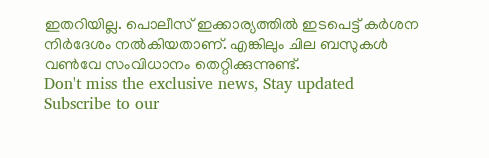ഇതറിയില്ല. പൊലീസ് ഇക്കാര്യത്തിൽ ഇടപെട്ട് കർശന നിർദേശം നൽകിയതാണ്. എങ്കിലും ചില ബസുകൾ വൺവേ സംവിധാനം തെറ്റിക്കുന്നുണ്ട്.
Don't miss the exclusive news, Stay updated
Subscribe to our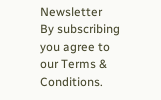Newsletter
By subscribing you agree to our Terms & Conditions.